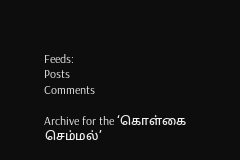Feeds:
Posts
Comments

Archive for the ‘கொள்கை செம்மல்’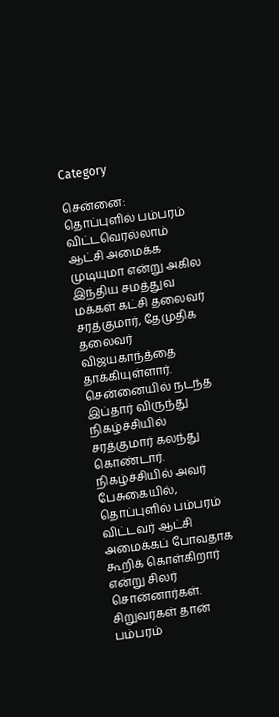Category

சென்னை: தொப்புளில் பம்பரம் விட்டவெரல்லாம் ஆட்சி அமைக்க முடியுமா என்று அகில இந்திய சமத்துவ மக்கள் கட்சி தலைவர் சரத்குமார், தேமுதிக தலைவர் விஜயகாந்த்தை தாக்கியுள்ளார். சென்னையில் நடந்த இப்தார் விருந்து நிகழ்ச்சியில் சரத்குமார் கலந்து கொண்டார். நிகழ்ச்சியில் அவர் பேசுகையில், தொப்புளில் பம்பரம் விட்டவர் ஆட்சி அமைக்கப் போவதாக கூறிக் கொள்கிறார் என்று சிலர் சொன்னார்கள். சிறுவர்கள் தான் பம்பரம்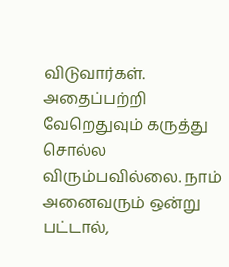விடுவார்கள். அதைப்பற்றி வேறெதுவும் கருத்து சொல்ல விரும்பவில்லை. நாம் அனைவரும் ஒன்று பட்டால்,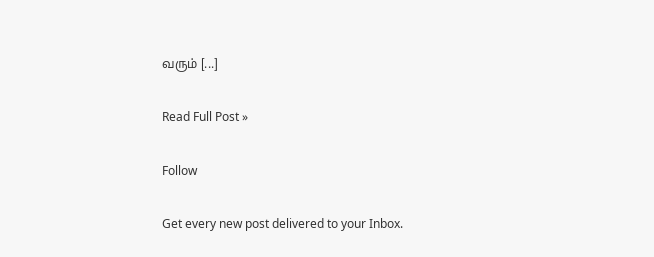வரும் [...]

Read Full Post »

Follow

Get every new post delivered to your Inbox.